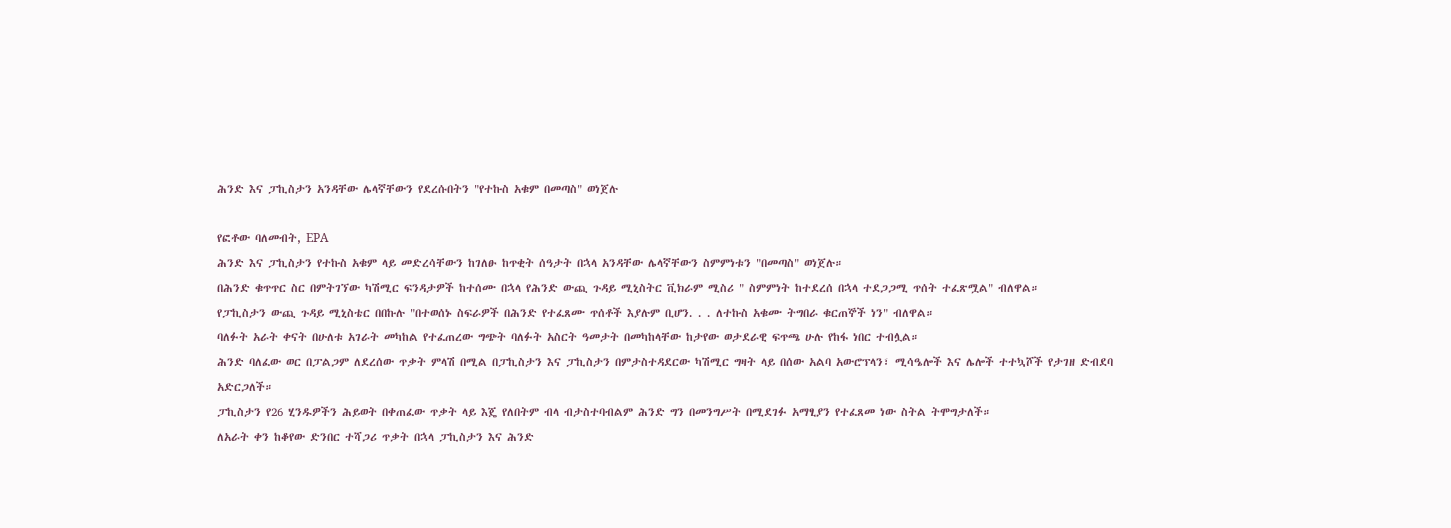ሕንድ እና ፓኪስታን አንዳቸው ሌላኛቸውን የደረሱበትን "የተኩስ አቁም በመጣስ" ወነጀሉ

የፎቶው ባለመብት, EPA
ሕንድ እና ፓኪስታን የተኩስ አቁም ላይ መድረሳቸውን ከገለፁ ከጥቂት ሰዓታት በኋላ አንዳቸው ሌላኛቸውን ስምምነቱን "በመጣስ" ወነጀሉ።
በሕንድ ቁጥጥር ስር በምትገኘው ካሽሚር ፍንዳታዎች ከተሰሙ በኋላ የሕንድ ውጪ ጉዳይ ሚኒስትር ቪክራም ሚስሪ " ስምምነት ከተደረሰ በኋላ ተደጋጋሚ ጥሰት ተፈጽሟል" ብለዋል።
የፓኪስታን ውጪ ጉዳይ ሚኒስቴር በበኩሉ "በተወሰኑ ስፍራዎች በሕንድ የተፈጸሙ ጥሰቶች እያሉም ቢሆን. . . ለተኩስ አቁሙ ትግበራ ቁርጠኞች ነን" ብለዋል።
ባለፉት አራት ቀናት በሁለቱ አገራት መካከል የተፈጠረው ግጭት ባለፉት አስርት ዓመታት በመካከላቸው ከታየው ወታደራዊ ፍጥጫ ሁሉ የከፋ ነበር ተብሏል።
ሕንድ ባለፈው ወር በፓልጋም ለደረሰው ጥቃት ምላሽ በሚል በፓኪስታን እና ፓኪስታን በምታስተዳደርው ካሽሚር ግዛት ላይ በሰው አልባ አውሮፕላን፣ ሚሳዔሎች እና ሌሎች ተተኳሾች የታገዘ ድብደባ አድርጋለች።
ፓኪስታን የ26 ሂንዱዎችን ሕይወት በቀጠፈው ጥቃት ላይ እጄ የለበትም ብላ ብታስተባብልም ሕንድ ግን በመንግሥት በሚደገፉ አማፂያን የተፈጸመ ነው ስትል ትሞግታለች።
ለአራት ቀን ከቆየው ድንበር ተሻጋሪ ጥቃት በኋላ ፓኪስታን እና ሕንድ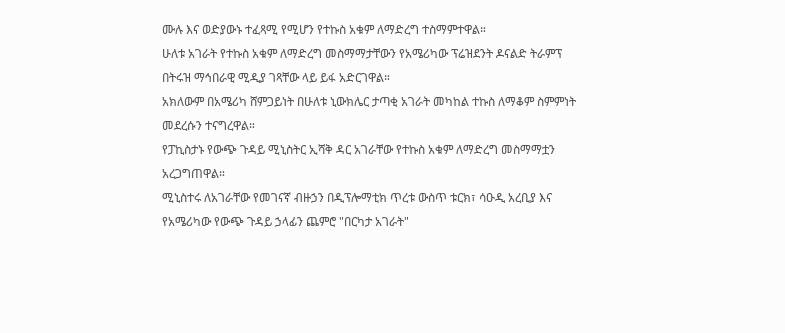ሙሉ እና ወድያውኑ ተፈጻሚ የሚሆን የተኩስ አቁም ለማድረግ ተስማምተዋል።
ሁለቱ አገራት የተኩስ አቁም ለማድረግ መስማማታቸውን የአሜሪካው ፕሬዝደንት ዶናልድ ትራምፕ በትሩዝ ማኅበራዊ ሚዲያ ገጻቸው ላይ ይፋ አድርገዋል።
አክለውም በአሜሪካ ሸምጋይነት በሁለቱ ኒውክሌር ታጣቂ አገራት መካከል ተኩስ ለማቆም ስምምነት መደረሱን ተናግረዋል።
የፓኪስታኑ የውጭ ጉዳይ ሚኒስትር ኢሻቅ ዳር አገራቸው የተኩስ አቁም ለማድረግ መስማማቷን አረጋግጠዋል።
ሚኒስተሩ ለአገራቸው የመገናኛ ብዙኃን በዲፕሎማቲክ ጥረቱ ውስጥ ቱርክ፣ ሳዑዲ አረቢያ እና የአሜሪካው የውጭ ጉዳይ ኃላፊን ጨምሮ "በርካታ አገራት"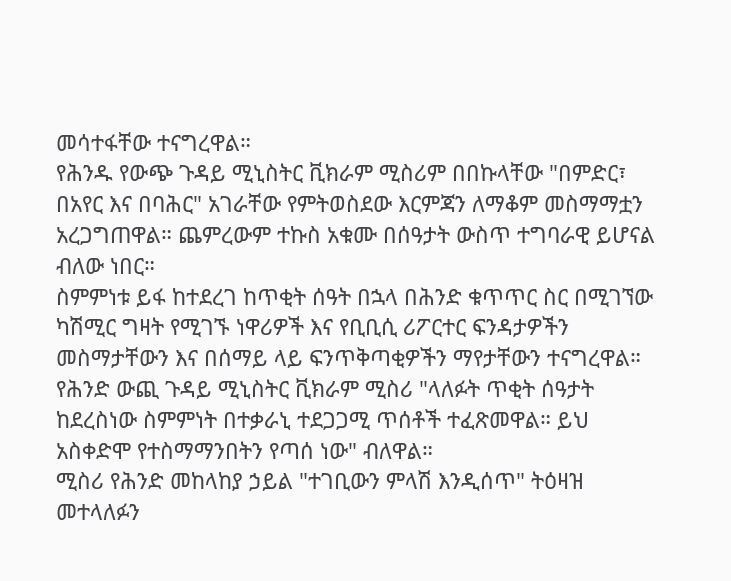መሳተፋቸው ተናግረዋል።
የሕንዱ የውጭ ጉዳይ ሚኒስትር ቪክራም ሚስሪም በበኩላቸው "በምድር፣ በአየር እና በባሕር" አገራቸው የምትወስደው እርምጃን ለማቆም መስማማቷን አረጋግጠዋል። ጨምረውም ተኩስ አቁሙ በሰዓታት ውስጥ ተግባራዊ ይሆናል ብለው ነበር።
ስምምነቱ ይፋ ከተደረገ ከጥቂት ሰዓት በኋላ በሕንድ ቁጥጥር ስር በሚገኘው ካሽሚር ግዛት የሚገኙ ነዋሪዎች እና የቢቢሲ ሪፖርተር ፍንዳታዎችን መስማታቸውን እና በሰማይ ላይ ፍንጥቅጣቂዎችን ማየታቸውን ተናግረዋል።
የሕንድ ውጪ ጉዳይ ሚኒስትር ቪክራም ሚስሪ "ላለፉት ጥቂት ሰዓታት ከደረስነው ስምምነት በተቃራኒ ተደጋጋሚ ጥሰቶች ተፈጽመዋል። ይህ አስቀድሞ የተስማማንበትን የጣሰ ነው" ብለዋል።
ሚስሪ የሕንድ መከላከያ ኃይል "ተገቢውን ምላሽ እንዲሰጥ" ትዕዛዝ መተላለፉን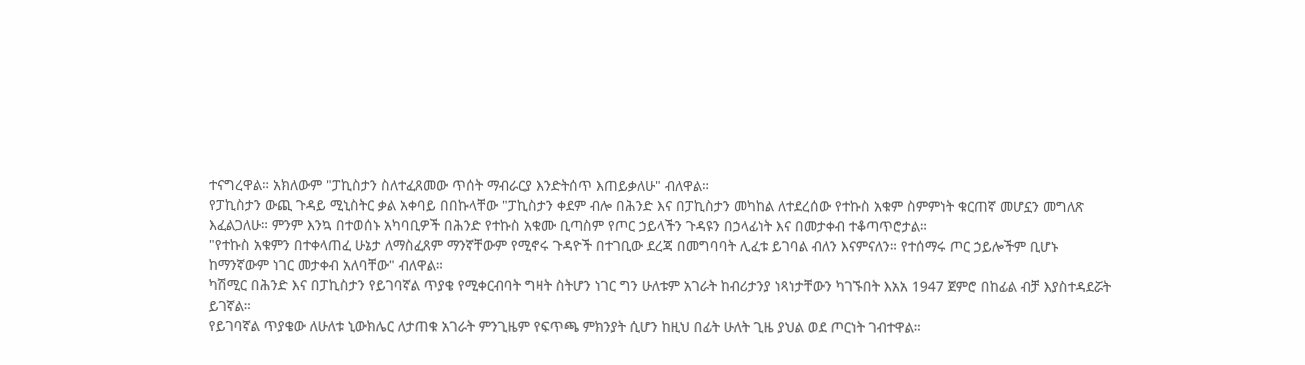ተናግረዋል። አክለውም "ፓኪስታን ስለተፈጸመው ጥሰት ማብራርያ እንድትሰጥ እጠይቃለሁ" ብለዋል።
የፓኪስታን ውጪ ጉዳይ ሚኒስትር ቃል አቀባይ በበኩላቸው "ፓኪስታን ቀደም ብሎ በሕንድ እና በፓኪስታን መካከል ለተደረሰው የተኩስ አቁም ስምምነት ቁርጠኛ መሆኗን መግለጽ እፈልጋለሁ። ምንም እንኳ በተወሰኑ አካባቢዎች በሕንድ የተኩስ አቁሙ ቢጣስም የጦር ኃይላችን ጉዳዩን በኃላፊነት እና በመታቀብ ተቆጣጥሮታል።
"የተኩስ አቁምን በተቀላጠፈ ሁኔታ ለማስፈጸም ማንኛቸውም የሚኖሩ ጉዳዮች በተገቢው ደረጃ በመግባባት ሊፈቱ ይገባል ብለን እናምናለን። የተሰማሩ ጦር ኃይሎችም ቢሆኑ ከማንኛውም ነገር መታቀብ አለባቸው" ብለዋል።
ካሽሚር በሕንድ እና በፓኪስታን የይገባኛል ጥያቄ የሚቀርብባት ግዛት ስትሆን ነገር ግን ሁለቱም አገራት ከብሪታንያ ነጻነታቸውን ካገኙበት እአአ 1947 ጀምሮ በከፊል ብቻ እያስተዳደሯት ይገኛል።
የይገባኛል ጥያቄው ለሁለቱ ኒውክሌር ለታጠቁ አገራት ምንጊዜም የፍጥጫ ምክንያት ሲሆን ከዚህ በፊት ሁለት ጊዜ ያህል ወደ ጦርነት ገብተዋል።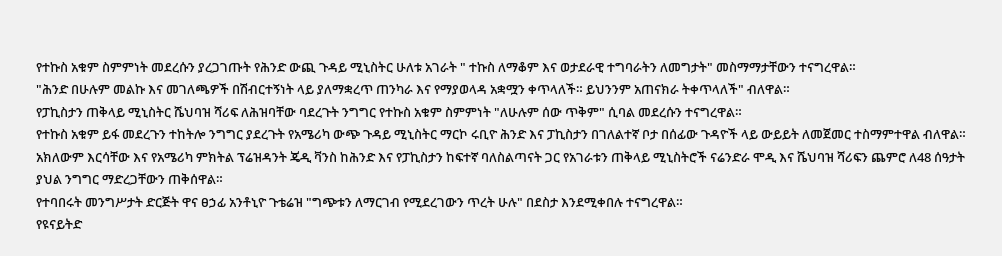የተኩስ አቁም ስምምነት መደረሱን ያረጋገጡት የሕንድ ውጪ ጉዳይ ሚኒስትር ሁለቱ አገራት " ተኩስ ለማቆም እና ወታደራዊ ተግባራትን ለመግታት" መስማማታቸውን ተናግረዋል።
"ሕንድ በሁሉም መልኩ እና መገለጫዎች በሽብርተኝነት ላይ ያለማቋረጥ ጠንካራ እና የማያወላዳ አቋሟን ቀጥላለች። ይህንንም አጠናክራ ትቀጥላለች" ብለዋል።
የፓኪስታን ጠቅላይ ሚኒስትር ሼህባዝ ሻሪፍ ለሕዝባቸው ባደረጉት ንግግር የተኩስ አቁም ስምምነት "ለሁሉም ሰው ጥቅም" ሲባል መደረሱን ተናግረዋል።
የተኩስ አቁም ይፋ መደረጉን ተከትሎ ንግግር ያደረጉት የአሜሪካ ውጭ ጉዳይ ሚኒስትር ማርኮ ሩቢዮ ሕንድ እና ፓኪስታን በገለልተኛ ቦታ በሰፊው ጉዳዮች ላይ ውይይት ለመጀመር ተስማምተዋል ብለዋል።
አክለውም እርሳቸው እና የአሜሪካ ምክትል ፕሬዝዳንት ጄዲ ቫንስ ከሕንድ እና የፓኪስታን ከፍተኛ ባለስልጣናት ጋር የአገራቱን ጠቅላይ ሚኒስትሮች ናሬንድራ ሞዲ እና ሼህባዝ ሻሪፍን ጨምሮ ለ48 ሰዓታት ያህል ንግግር ማድረጋቸውን ጠቅሰዋል።
የተባበሩት መንግሥታት ድርጅት ዋና ፀኃፊ አንቶኒዮ ጉቴሬዝ "ግጭቱን ለማርገብ የሚደረገውን ጥረት ሁሉ" በደስታ እንደሚቀበሉ ተናግረዋል።
የዩናይትድ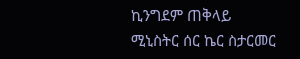ኪንግደም ጠቅላይ ሚኒስትር ሰር ኬር ስታርመር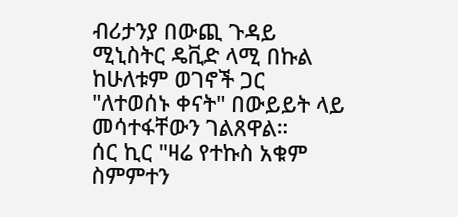ብሪታንያ በውጪ ጉዳይ ሚኒስትር ዴቪድ ላሚ በኩል ከሁለቱም ወገኖች ጋር "ለተወሰኑ ቀናት" በውይይት ላይ መሳተፋቸውን ገልጸዋል።
ሰር ኪር "ዛሬ የተኩስ አቁም ስምምተን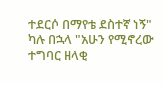ተደርሶ በማየቴ ደስተኛ ነኝ" ካሉ በኋላ "አሁን የሚኖረው ተግባር ዘላቂ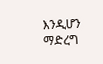እንዲሆን ማድረግ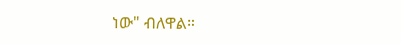ነው" ብለዋል።